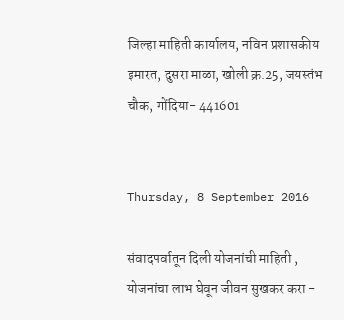जिल्हा माहिती कार्यालय, नविन प्रशासकीय इमारत, दुसरा माळा, खोली क्र.25, जयस्तंभ चौक, गोंदिया- 441601


Thursday, 8 September 2016

संवादपर्वातून दिली योजनांची माहिती , योजनांचा लाभ घेवून जीवन सुखकर करा -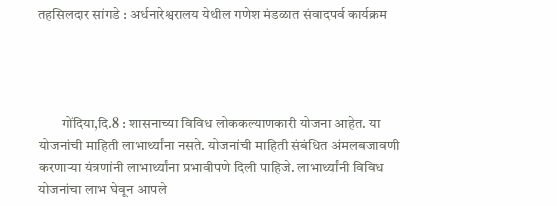तहसिलदार सांगडे : अर्धनारेश्वरालय येथील गणेश मंडळात संवादपर्व कार्यक्रम




        गोंदिया,दि.8 : शासनाच्या विविध लोककल्याणकारी योजना आहेत. या योजनांची माहिती लाभार्थ्यांना नसते. योजनांची माहिती संबंधित अंमलबजावणी करणाऱ्या यंत्रणांनी लाभार्थ्यांना प्रभावीपणे दिली पाहिजे. लाभार्थ्यांनी विविध योजनांचा लाभ घेवून आपले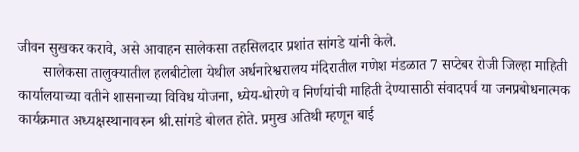जीवन सुखकर करावे, असे आवाहन सालेकसा तहसिलदार प्रशांत सांगडे यांनी केले.
       सालेकसा तालुक्यातील हलबीटोला येथील अर्धनारेश्वरालय मंदिरातील गणेश मंडळात 7 सप्टेबर रोजी जिल्हा माहिती कार्यालयाच्या वतीने शासनाच्या विविध योजना, ध्येय-धोरणे व निर्णयांची माहिती देण्यासाठी संवादपर्व या जनप्रबोधनात्मक कार्यक्रमात अध्यक्षस्थानावरुन श्री.सांगडे बोलत होते. प्रमुख अतिथी म्हणून बाई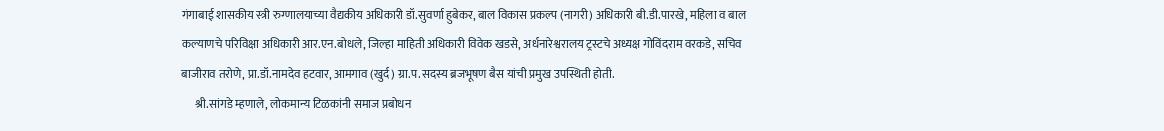गंगाबाई शासकीय स्त्री रुग्णालयाच्या वैद्यकीय अधिकारी डॉ.सुवर्णा हुबेकर, बाल विकास प्रकल्प (नागरी) अधिकारी बी.डी.पारखे, महिला व बाल कल्याणचे परिविक्षा अधिकारी आर.एन.बोधले, जिल्हा माहिती अधिकारी विवेक खडसे, अर्धनारेश्वरालय ट्रस्टचे अध्यक्ष गोविंदराम वरकडे, सचिव बाजीराव तरोणे, प्रा.डॉ.नामदेव हटवार, आमगाव (खुर्द) ग्रा.प.सदस्य ब्रजभूषण बैस यांची प्रमुख उपस्थिती होती.
      श्री.सांगडे म्हणाले, लोकमान्य टिळकांनी समाज प्रबोधन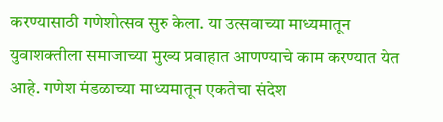करण्यासाठी गणेशोत्सव सुरु केला. या उत्सवाच्या माध्यमातून युवाशक्तीला समाजाच्या मुख्य प्रवाहात आणण्याचे काम करण्यात येत आहे. गणेश मंडळाच्या माध्यमातून एकतेचा संदेश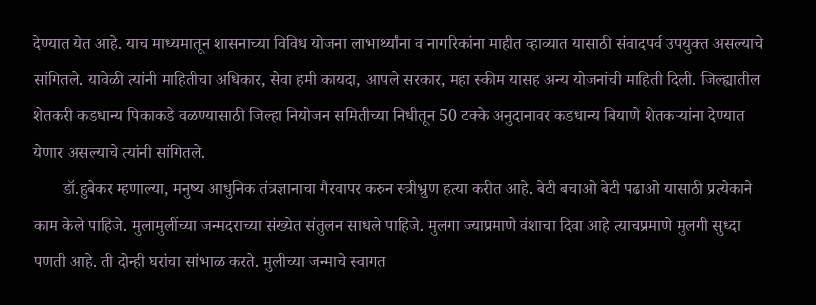देण्यात येत आहे. याच माध्यमातून शासनाच्या विविध योजना लाभार्थ्यांना व नागरिकांना माहीत व्हाव्यात यासाठी संवादपर्व उपयुक्त असल्याचे सांगितले. यावेळी त्यांनी माहितीचा अधिकार, सेवा हमी कायदा, आपले सरकार, महा स्कीम यासह अन्य योजनांची माहिती दिली. जिल्ह्यातील शेतकरी कडधान्य पिकाकडे वळण्यासाठी जिल्हा नियोजन समितीच्या निधीतून 50 टक्के अनुदानावर कडधान्य बियाणे शेतकऱ्यांना देण्यात येणार असल्याचे त्यांनी सांगितले.
       डॉ.हुबेकर म्हणाल्या, मनुष्य आधुनिक तंत्रज्ञानाचा गैरवापर करुन स्त्रीभ्रुण हत्या करीत आहे. बेटी बचाओ बेटी पढाओ यासाठी प्रत्येकाने काम केले पाहिजे. मुलामुलींच्या जन्मदराच्या संख्येत संतुलन साधले पाहिजे. मुलगा ज्याप्रमाणे वंशाचा दिवा आहे त्याचप्रमाणे मुलगी सुध्दा पणती आहे. ती दोन्ही घरांचा सांभाळ करते. मुलीच्या जन्माचे स्वागत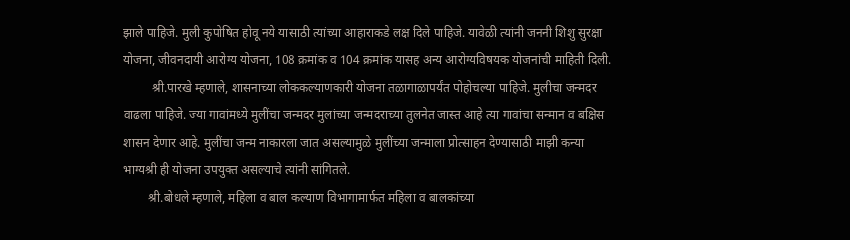झाले पाहिजे. मुली कुपोषित होवू नये यासाठी त्यांच्या आहाराकडे लक्ष दिले पाहिजे. यावेळी त्यांनी जननी शिशु सुरक्षा योजना, जीवनदायी आरोग्य योजना, 108 क्रमांक व 104 क्रमांक यासह अन्य आरोग्यविषयक योजनांची माहिती दिली.
         श्री.पारखे म्हणाले, शासनाच्या लोककल्याणकारी योजना तळागाळापर्यंत पोहोचल्या पाहिजे. मुलीचा जन्मदर वाढला पाहिजे. ज्या गावांमध्ये मुलींचा जन्मदर मुलांच्या जन्मदराच्या तुलनेत जास्त आहे त्या गावांचा सन्मान व बक्षिस शासन देणार आहे. मुलींचा जन्म नाकारला जात असल्यामुळे मुलींच्या जन्माला प्रोत्साहन देण्यासाठी माझी कन्या भाग्यश्री ही योजना उपयुक्त असल्याचे त्यांनी सांगितले.
        श्री.बोधले म्हणाले, महिला व बाल कल्याण विभागामार्फत महिला व बालकांच्या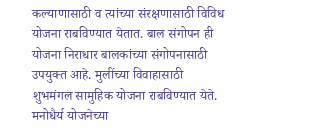कल्याणासाठी व त्यांच्या संरक्षणासाठी विविध योजना राबविण्यात येतात. बाल संगोपन ही योजना निराधार बालकांच्या संगोपनासाठी उपयुक्त आहे. मुलींच्या विवाहासाठी शुभमंगल सामुहिक योजना राबविण्यात येते. मनोधैर्य योजनेच्या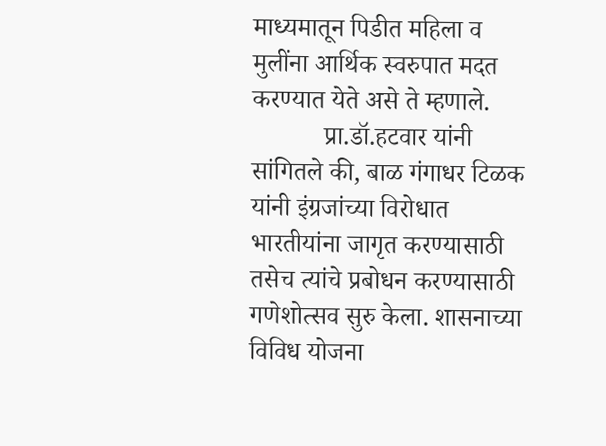माध्यमातून पिडीत महिला व मुलींना आर्थिक स्वरुपात मदत करण्यात येते असे ते म्हणाले.
           प्रा.डॉ.हटवार यांनी सांगितले की, बाळ गंगाधर टिळक यांनी इंग्रजांच्या विरोधात भारतीयांना जागृत करण्यासाठी तसेच त्यांचे प्रबोधन करण्यासाठी गणेशोत्सव सुरु केला. शासनाच्या विविध योजना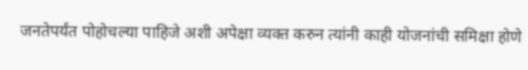जनतेपर्यंत पोहोचल्या पाहिजे अशी अपेक्षा व्यक्त करुन त्यांनी काही योजनांची समिक्षा होणे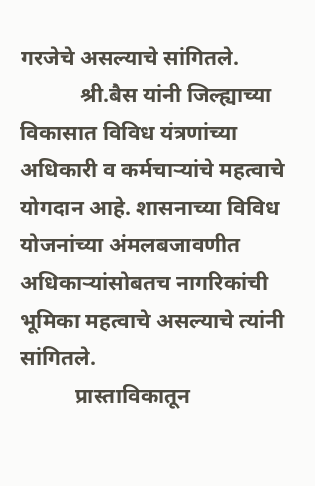गरजेचे असल्याचे सांगितले.
           श्री.बैस यांनी जिल्ह्याच्या विकासात विविध यंत्रणांच्या अधिकारी व कर्मचाऱ्यांचे महत्वाचे योगदान आहे. शासनाच्या विविध योजनांच्या अंमलबजावणीत अधिकाऱ्यांसोबतच नागरिकांची भूमिका महत्वाचे असल्याचे त्यांनी सांगितले.
          प्रास्ताविकातून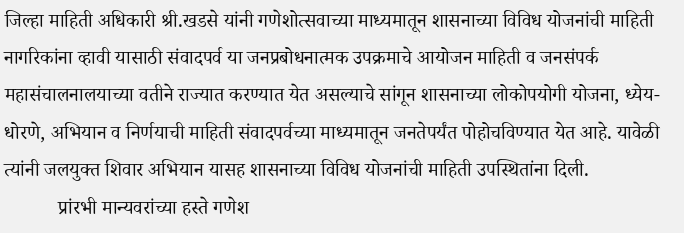जिल्हा माहिती अधिकारी श्री.खडसे यांनी गणेशोत्सवाच्या माध्यमातून शासनाच्या विविध योजनांची माहिती नागरिकांना व्हावी यासाठी संवादपर्व या जनप्रबोधनात्मक उपक्रमाचे आयोजन माहिती व जनसंपर्क महासंचालनालयाच्या वतीने राज्यात करण्यात येत असल्याचे सांगून शासनाच्या लोकोपयोगी योजना, ध्येय-धोरणे, अभियान व निर्णयाची माहिती संवादपर्वच्या माध्यमातून जनतेपर्यंत पोहोचविण्यात येत आहे. यावेळी त्यांनी जलयुक्त शिवार अभियान यासह शासनाच्या विविध योजनांची माहिती उपस्थितांना दिली.
           प्रांरभी मान्यवरांच्या हस्ते गणेश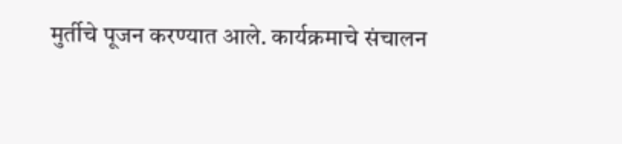मुर्तीचे पूजन करण्यात आले. कार्यक्रमाचे संचालन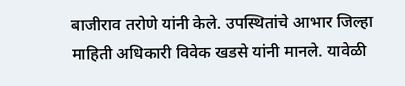बाजीराव तरोणे यांनी केले. उपस्थितांचे आभार जिल्हा माहिती अधिकारी विवेक खडसे यांनी मानले. यावेळी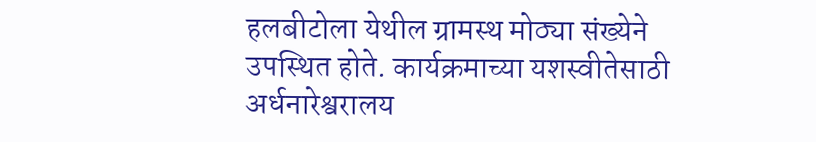हलबीटोला येथील ग्रामस्थ मोठ्या संख्येने उपस्थित होते. कार्यक्रमाच्या यशस्वीतेसाठी अर्धनारेश्वरालय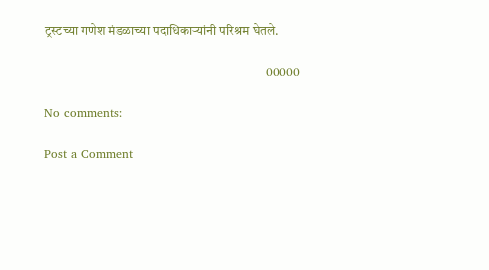ट्रस्टच्या गणेश मंडळाच्या पदाधिकाऱ्यांनी परिश्रम घेतले.

                                                                                    00000

No comments:

Post a Comment